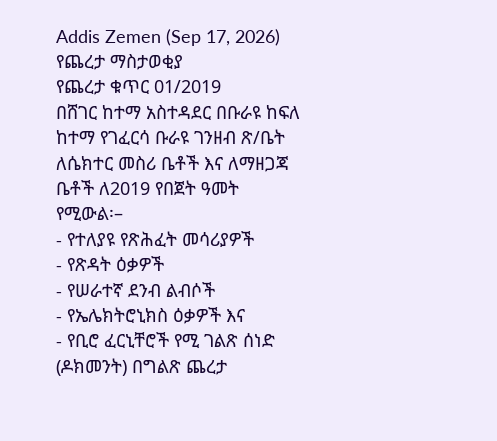Addis Zemen (Sep 17, 2026)
የጨረታ ማስታወቂያ
የጨረታ ቁጥር 01/2019
በሸገር ከተማ አስተዳደር በቡራዩ ከፍለ ከተማ የገፈርሳ ቡራዩ ገንዘብ ጽ/ቤት ለሴክተር መስሪ ቤቶች እና ለማዘጋጃ ቤቶች ለ2019 የበጀት ዓመት የሚውል፡–
- የተለያዩ የጽሕፈት መሳሪያዎች
- የጽዳት ዕቃዎች
- የሠራተኛ ደንብ ልብሶች
- የኤሌክትሮኒክስ ዕቃዎች እና
- የቢሮ ፈርኒቸሮች የሚ ገልጽ ሰነድ (ዶክመንት) በግልጽ ጨረታ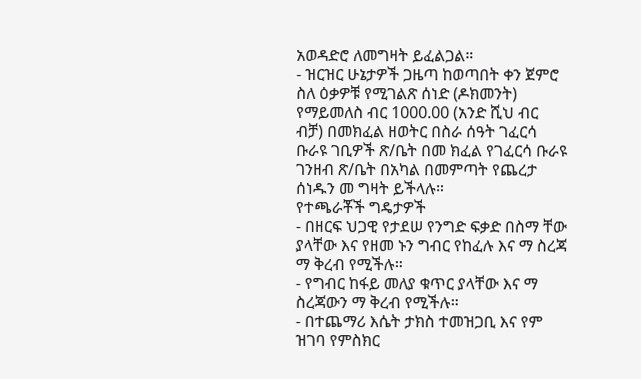አወዳድሮ ለመግዛት ይፈልጋል።
- ዝርዝር ሁኔታዎች ጋዜጣ ከወጣበት ቀን ጀምሮ ስለ ዕቃዎቹ የሚገልጽ ሰነድ (ዶክመንት) የማይመለስ ብር 1000.00 (አንድ ሺህ ብር ብቻ) በመክፈል ዘወትር በስራ ሰዓት ገፈርሳ ቡራዩ ገቢዎች ጽ/ቤት በመ ክፈል የገፈርሳ ቡራዩ ገንዘብ ጽ/ቤት በአካል በመምጣት የጨረታ ሰነዱን መ ግዛት ይችላሉ።
የተጫራቾች ግዴታዎች
- በዘርፍ ህጋዊ የታደሠ የንግድ ፍቃድ በስማ ቸው ያላቸው እና የዘመ ኑን ግብር የከፈሉ እና ማ ስረጃ ማ ቅረብ የሚችሉ።
- የግብር ከፋይ መለያ ቁጥር ያላቸው እና ማ ስረጃውን ማ ቅረብ የሚችሉ።
- በተጨማሪ እሴት ታክስ ተመዝጋቢ እና የም ዝገባ የምስክር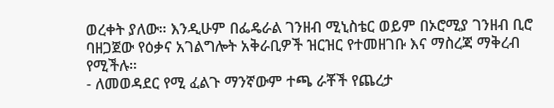ወረቀት ያለው። እንዲሁም በፌዴራል ገንዘብ ሚኒስቴር ወይም በኦሮሚያ ገንዘብ ቢሮ ባዘጋጀው የዕቃና አገልግሎት አቅራቢዎች ዝርዝር የተመዘገቡ እና ማስረጃ ማቅረብ የሚችሉ።
- ለመወዳደር የሚ ፈልጉ ማንኛውም ተጫ ራቾች የጨረታ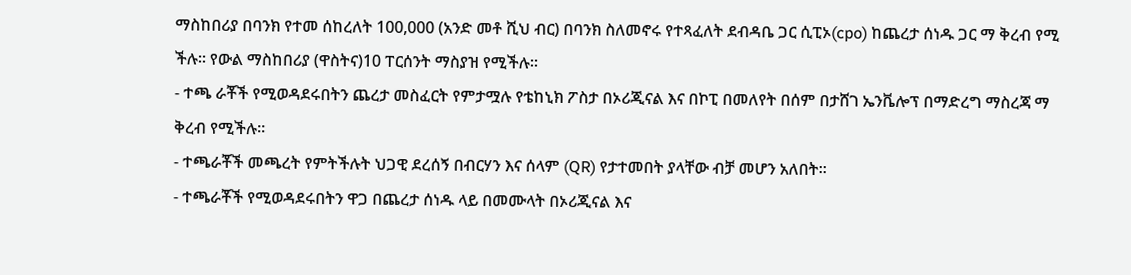ማስከበሪያ በባንክ የተመ ሰከረለት 100,000 (አንድ መቶ ሺህ ብር) በባንክ ስለመኖሩ የተጻፈለት ደብዳቤ ጋር ሲፒኦ(cpo) ከጨረታ ሰነዱ ጋር ማ ቅረብ የሚ ችሉ። የውል ማስከበሪያ (ዋስትና)10 ፐርሰንት ማስያዝ የሚችሉ።
- ተጫ ራቾች የሚወዳደሩበትን ጨረታ መስፈርት የምታሟሉ የቴከኒክ ፖስታ በኦሪጂናል እና በኮፒ በመለየት በሰም በታሸገ ኤንቬሎፕ በማድረግ ማስረጃ ማ ቅረብ የሚችሉ።
- ተጫራቾች መጫረት የምትችሉት ህጋዊ ደረሰኝ በብርሃን እና ሰላም (QR) የታተመበት ያላቸው ብቻ መሆን አለበት።
- ተጫራቾች የሚወዳደሩበትን ዋጋ በጨረታ ሰነዱ ላይ በመሙላት በኦሪጂናል እና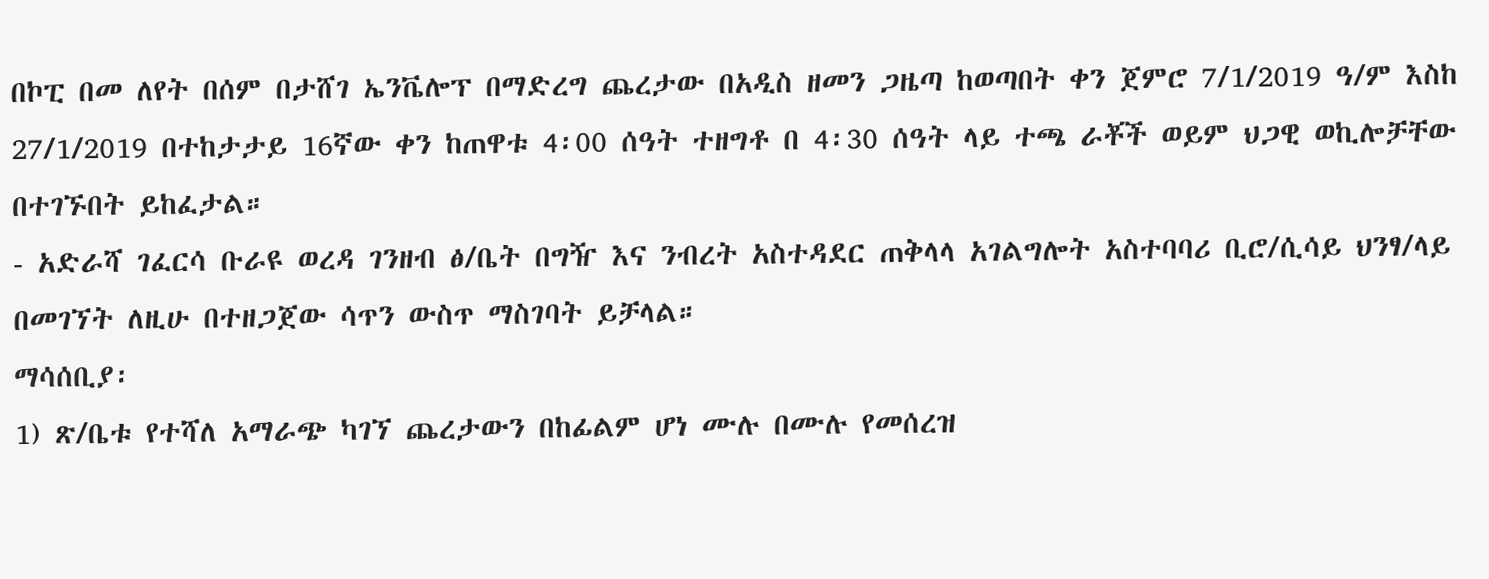በኮፒ በመ ለየት በሰም በታሸገ ኤንቬሎፕ በማድረግ ጨረታው በአዲስ ዘመን ጋዜጣ ከወጣበት ቀን ጀምሮ 7/1/2019 ዓ/ም እስከ 27/1/2019 በተከታታይ 16ኛው ቀን ከጠዋቱ 4፡00 ሰዓት ተዘግቶ በ 4፡30 ሰዓት ላይ ተጫ ራቾች ወይም ህጋዊ ወኪሎቻቸው በተገኙበት ይከፈታል።
- አድራሻ ገፈርሳ ቡራዩ ወረዳ ገንዘብ ፅ/ቤት በግዥ እና ንብረት አስተዳደር ጠቅላላ አገልግሎት አስተባባሪ ቢሮ/ሲሳይ ህንፃ/ላይ በመገኘት ለዚሁ በተዘጋጀው ሳጥን ውስጥ ማስገባት ይቻላል።
ማሳሰቢያ፡
1) ጽ/ቤቱ የተሻለ አማራጭ ካገኘ ጨረታውን በከፊልም ሆነ ሙሉ በሙሉ የመሰረዝ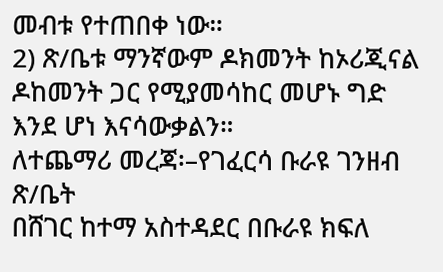መብቱ የተጠበቀ ነው።
2) ጽ/ቤቱ ማንኛውም ዶክመንት ከኦሪጂናል ዶከመንት ጋር የሚያመሳከር መሆኑ ግድ እንደ ሆነ እናሳውቃልን።
ለተጨማሪ መረጃ፡–የገፈርሳ ቡራዩ ገንዘብ ጽ/ቤት
በሸገር ከተማ አስተዳደር በቡራዩ ክፍለ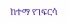ከተማ የገፍርሳ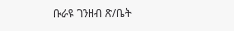ቡራዩ ገንዘብ ጽ/ቤት